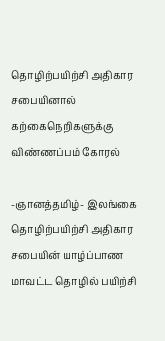தொழிற்பயிற்சி அதிகார சபையினால் கற்கைநெறிகளுக்கு விண்ணப்பம் கோரல்

-ஞானத்தமிழ்- இலங்கை தொழிற்பயிற்சி அதிகார சபையின் யாழ்ப்பாண மாவட்ட தொழில் பயிற்சி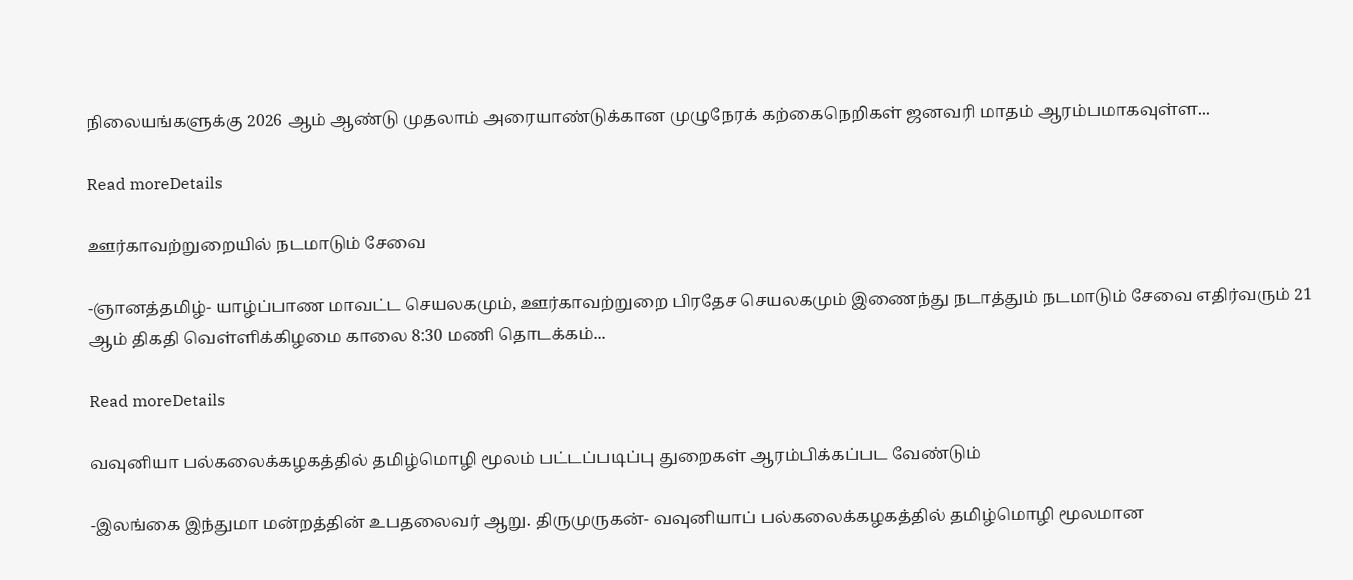நிலையங்களுக்கு 2026 ஆம் ஆண்டு முதலாம் அரையாண்டுக்கான முழுநேரக் கற்கைநெறிகள் ஜனவரி மாதம் ஆரம்பமாகவுள்ள...

Read moreDetails

ஊர்காவற்றுறையில் நடமாடும் சேவை

-ஞானத்தமிழ்- யாழ்ப்பாண மாவட்ட செயலகமும், ஊர்காவற்றுறை பிரதேச செயலகமும் இணைந்து நடாத்தும் நடமாடும் சேவை எதிர்வரும் 21 ஆம் திகதி வெள்ளிக்கிழமை காலை 8:30 மணி தொடக்கம்...

Read moreDetails

வவுனியா பல்கலைக்கழகத்தில் தமிழ்மொழி மூலம் பட்டப்படிப்பு துறைகள் ஆரம்பிக்கப்பட வேண்டும்

-இலங்கை இந்துமா மன்றத்தின் உபதலைவர் ஆறு. திருமுருகன்- வவுனியாப் பல்கலைக்கழகத்தில் தமிழ்மொழி மூலமான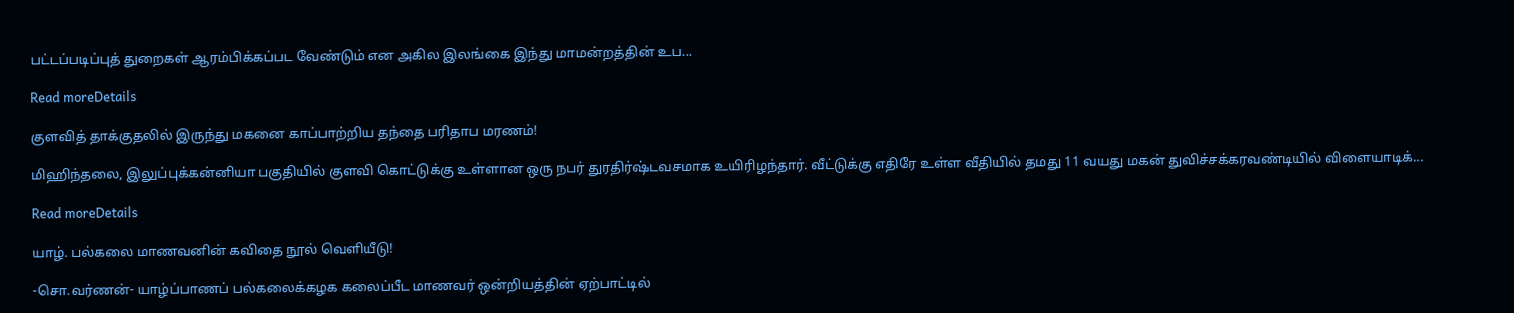பட்டப்படிப்புத் துறைகள் ஆரம்பிக்கப்பட வேண்டும் என அகில இலங்கை இந்து மாமன்றத்தின் உப...

Read moreDetails

குளவித் தாக்குதலில் இருந்து மகனை காப்பாற்றிய தந்தை பரிதாப மரணம்!

மிஹிந்தலை, இலுப்புக்கன்னியா பகுதியில் குளவி கொட்டுக்கு உள்ளான ஒரு நபர் துரதிர்ஷ்டவசமாக உயிரிழந்தார். வீட்டுக்கு எதிரே உள்ள வீதியில் தமது 11 வயது மகன் துவிச்சக்கரவண்டியில் விளையாடிக்...

Read moreDetails

யாழ். பல்கலை மாணவனின் கவிதை நூல் வெளியீடு!

-சொ.வர்ணன்- யாழ்ப்பாணப் பல்கலைக்கழக கலைப்பீட மாணவர் ஒன்றியத்தின் ஏற்பாட்டில்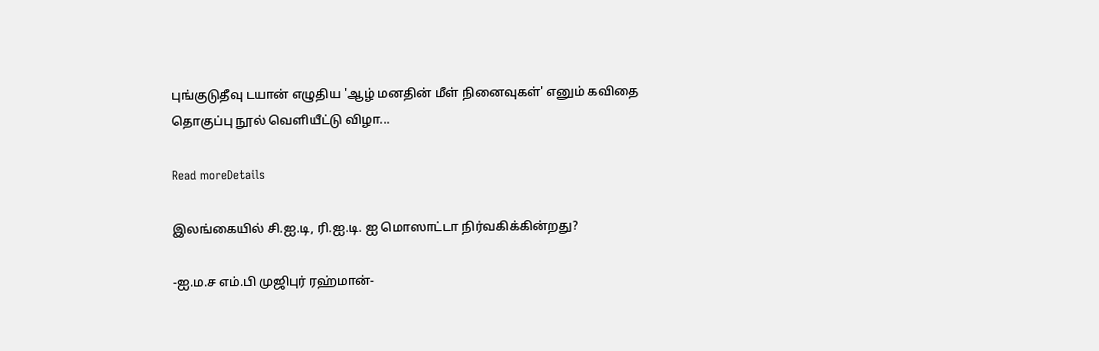புங்குடுதீவு டயான் எழுதிய 'ஆழ் மனதின் மீள் நினைவுகள்' எனும் கவிதை தொகுப்பு நூல் வெளியீட்டு விழா...

Read moreDetails

இலங்கையில் சி.ஐ.டி, ரி.ஐ.டி. ஐ மொஸாட்டா நிர்வகிக்கின்றது?

-ஐ.ம.ச எம்.பி முஜிபுர் ரஹ்மான்-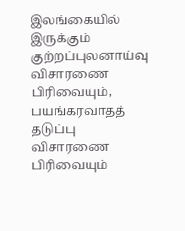இலங்கையில் இருக்கும் குற்றப்புலனாய்வு விசாரணை பிரிவையும், பயங்கரவாதத் தடுப்பு விசாரணை பிரிவையும்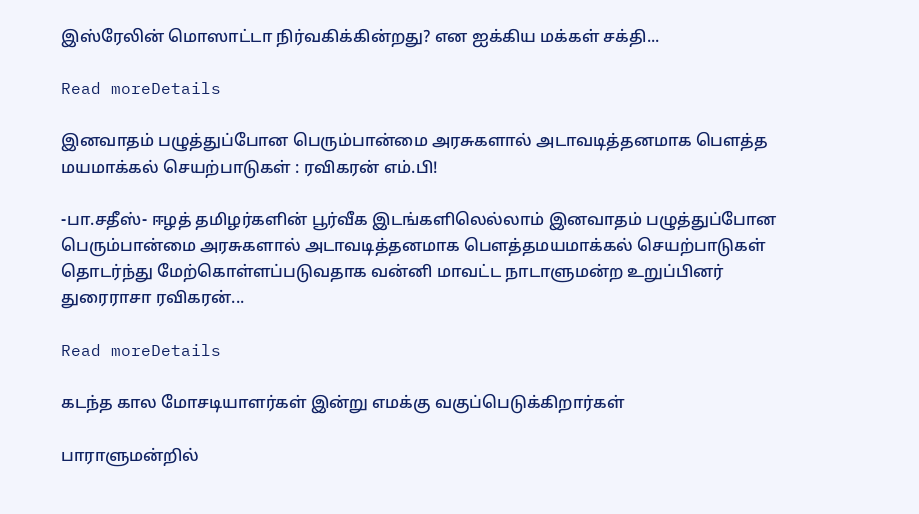இஸ்ரேலின் மொஸாட்டா நிர்வகிக்கின்றது? என ஐக்கிய மக்கள் சக்தி...

Read moreDetails

இனவாதம் பழுத்துப்போன பெரும்பான்மை அரசுகளால் அடாவடித்தனமாக பௌத்த மயமாக்கல் செயற்பாடுகள் : ரவிகரன் எம்.பி!

-பா.சதீஸ்- ஈழத் தமிழர்களின் பூர்வீக இடங்களிலெல்லாம் இனவாதம் பழுத்துப்போன பெரும்பான்மை அரசுகளால் அடாவடித்தனமாக பௌத்தமயமாக்கல் செயற்பாடுகள் தொடர்ந்து மேற்கொள்ளப்படுவதாக வன்னி மாவட்ட நாடாளுமன்ற உறுப்பினர் துரைராசா ரவிகரன்...

Read moreDetails

கடந்த கால மோசடியாளர்கள் இன்று எமக்கு வகுப்பெடுக்கிறார்கள்

பாராளுமன்றில்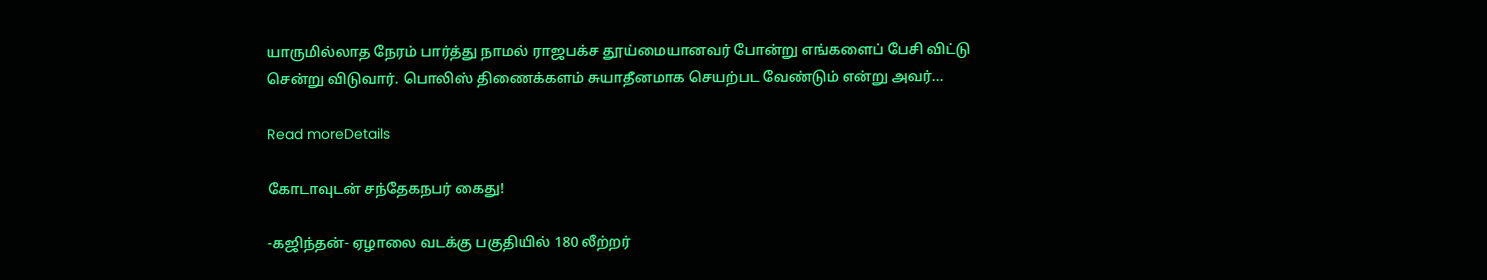யாருமில்லாத நேரம் பார்த்து நாமல் ராஜபக்ச தூய்மையானவர் போன்று எங்களைப் பேசி விட்டு சென்று விடுவார். பொலிஸ் திணைக்களம் சுயாதீனமாக செயற்பட வேண்டும் என்று அவர்...

Read moreDetails

கோடாவுடன் சந்தேகநபர் கைது!

-கஜிந்தன்- ஏழாலை வடக்கு பகுதியில் 180 லீற்றர்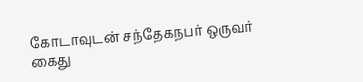கோடாவுடன் சந்தேகநபர் ஒருவர் கைது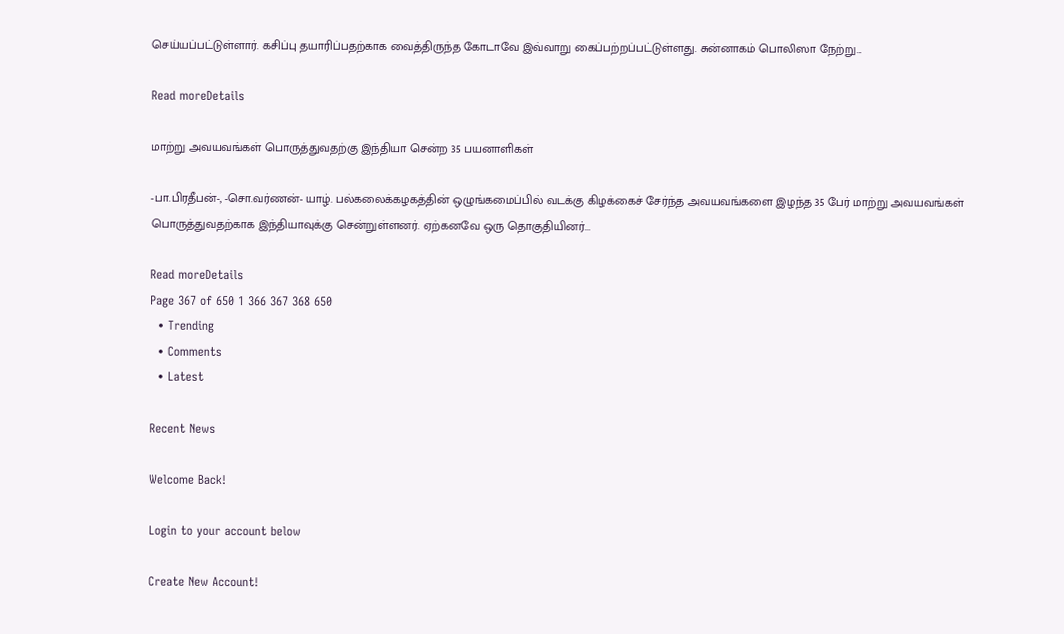செய்யப்பட்டுள்ளார். கசிப்பு தயாரிப்பதற்காக வைத்திருந்த கோடாவே இவ்வாறு கைப்பற்றப்பட்டுள்ளது. சுன்னாகம் பொலிஸா நேற்று...

Read moreDetails

மாற்று அவயவங்கள் பொருத்துவதற்கு இந்தியா சென்ற 35 பயனாளிகள்

-பா.பிரதீபன்-, -சொ.வர்ணன்- யாழ். பல்கலைக்கழகத்தின் ஒழுங்கமைப்பில் வடக்கு கிழக்கைச் சேர்ந்த அவயவங்களை இழந்த 35 பேர் மாற்று அவயவங்கள் பொருத்துவதற்காக இந்தியாவுக்கு சென்றுள்ளனர். ஏற்கனவே ஒரு தொகுதியினர்...

Read moreDetails
Page 367 of 650 1 366 367 368 650
  • Trending
  • Comments
  • Latest

Recent News

Welcome Back!

Login to your account below

Create New Account!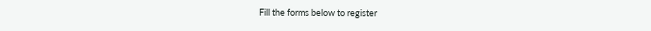Fill the forms below to register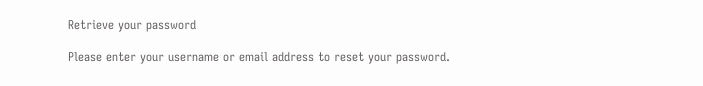Retrieve your password

Please enter your username or email address to reset your password.